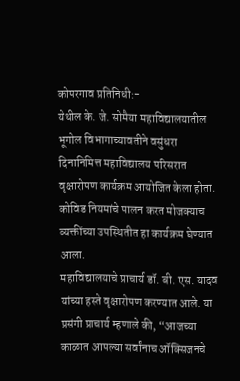कोपरगाव प्रतिनिधी:-
येथील के. जे. सोमैया महाविद्यालयातील भूगोल विभागाच्यावतीने वसुंधरा दिनानिमित्त महाविद्यालय परिसरात वृक्षारोपण कार्यक्रम आयोजित केला होता. कोविड नियमांचे पालन करत मोजक्याच व्यक्तींच्या उपस्थितीत हा कार्यक्रम घेण्यात आला.
महाविद्यालयाचे प्राचार्य डॉ. बी. एस. यादव यांच्या हस्ते वृक्षारोपण करण्यात आले. या प्रसंगी प्राचार्य म्हणाले की, “आजच्या काळात आपल्या सर्वांनाच ऑक्सिजनचे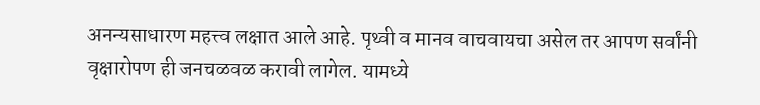अनन्यसाधारण महत्त्व लक्षात आले आहे. पृथ्वी व मानव वाचवायचा असेल तर आपण सर्वांनी वृक्षारोपण ही जनचळवळ करावी लागेल. यामध्ये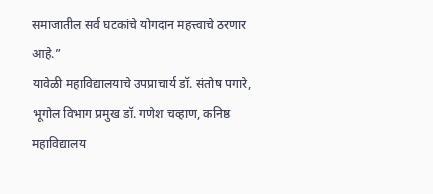समाजातील सर्व घटकांचे योगदान महत्त्वाचे ठरणार आहे.”
यावेळी महाविद्यालयाचे उपप्राचार्य डॉ. संतोष पगारे, भूगोल विभाग प्रमुख डॉ. गणेश चव्हाण, कनिष्ठ महाविद्यालय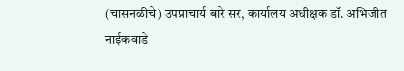(चासनळीचे) उपप्राचार्य बारे सर, कार्यालय अधीक्षक डॉ. अभिजीत नाईकवाडे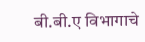बी.बी.ए विभागाचे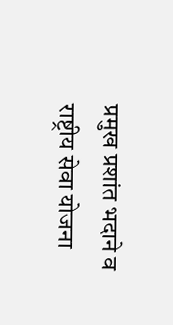प्रमुख प्रशांत भदाने व राष्ट्रीय सेवा योजना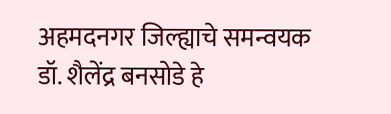अहमदनगर जिल्ह्याचे समन्वयक डॉ. शैलेंद्र बनसोडे हे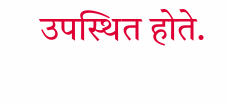उपस्थित होते.